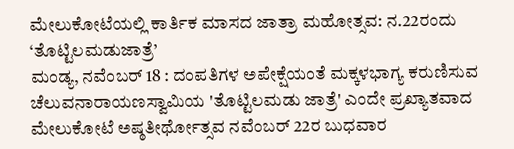ಮೇಲುಕೋಟೆಯಲ್ಲಿ ಕಾರ್ತಿಕ ಮಾಸದ ಜಾತ್ರಾ ಮಹೋತ್ಸವ: ನ.22ರಂದು ‘ತೊಟ್ಟಿಲಮಡುಜಾತ್ರೆ’
ಮಂಡ್ಯ, ನವೆಂಬರ್ 18 : ದಂಪತಿಗಳ ಅಪೇಕ್ಷೆಯಂತೆ ಮಕ್ಕಳಭಾಗ್ಯ ಕರುಣಿಸುವ ಚೆಲುವನಾರಾಯಣಸ್ವಾಮಿಯ 'ತೊಟ್ಟಿಲಮಡು ಜಾತ್ರೆ' ಎಂದೇ ಪ್ರಖ್ಯಾತವಾದ ಮೇಲುಕೋಟೆ ಅಷ್ಠತೀರ್ಥೋತ್ಸವ ನವೆಂಬರ್ 22ರ ಬುಧವಾರ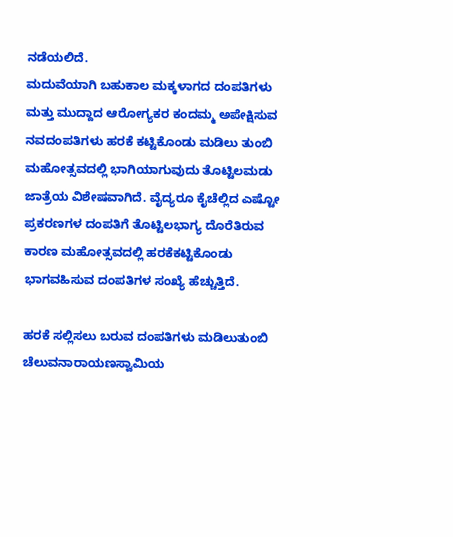ನಡೆಯಲಿದೆ.
ಮದುವೆಯಾಗಿ ಬಹುಕಾಲ ಮಕ್ಕಳಾಗದ ದಂಪತಿಗಳು ಮತ್ತು ಮುದ್ದಾದ ಆರೋಗ್ಯಕರ ಕಂದಮ್ಮ ಅಪೇಕ್ಷಿಸುವ ನವದಂಪತಿಗಳು ಹರಕೆ ಕಟ್ಟಿಕೊಂಡು ಮಡಿಲು ತುಂಬಿ ಮಹೋತ್ಸವದಲ್ಲಿ ಭಾಗಿಯಾಗುವುದು ತೊಟ್ಟಿಲಮಡು ಜಾತ್ರೆಯ ವಿಶೇಷವಾಗಿದೆ. ವೈದ್ಯರೂ ಕೈಚೆಲ್ಲಿದ ಎಷ್ಟೋ ಪ್ರಕರಣಗಳ ದಂಪತಿಗೆ ತೊಟ್ಟಿಲಭಾಗ್ಯ ದೊರೆತಿರುವ ಕಾರಣ ಮಹೋತ್ಸವದಲ್ಲಿ ಹರಕೆಕಟ್ಟಿಕೊಂಡು ಭಾಗವಹಿಸುವ ದಂಪತಿಗಳ ಸಂಖ್ಯೆ ಹೆಚ್ಚುತ್ತಿದೆ.

ಹರಕೆ ಸಲ್ಲಿಸಲು ಬರುವ ದಂಪತಿಗಳು ಮಡಿಲುತುಂಬಿ ಚೆಲುವನಾರಾಯಣಸ್ವಾಮಿಯ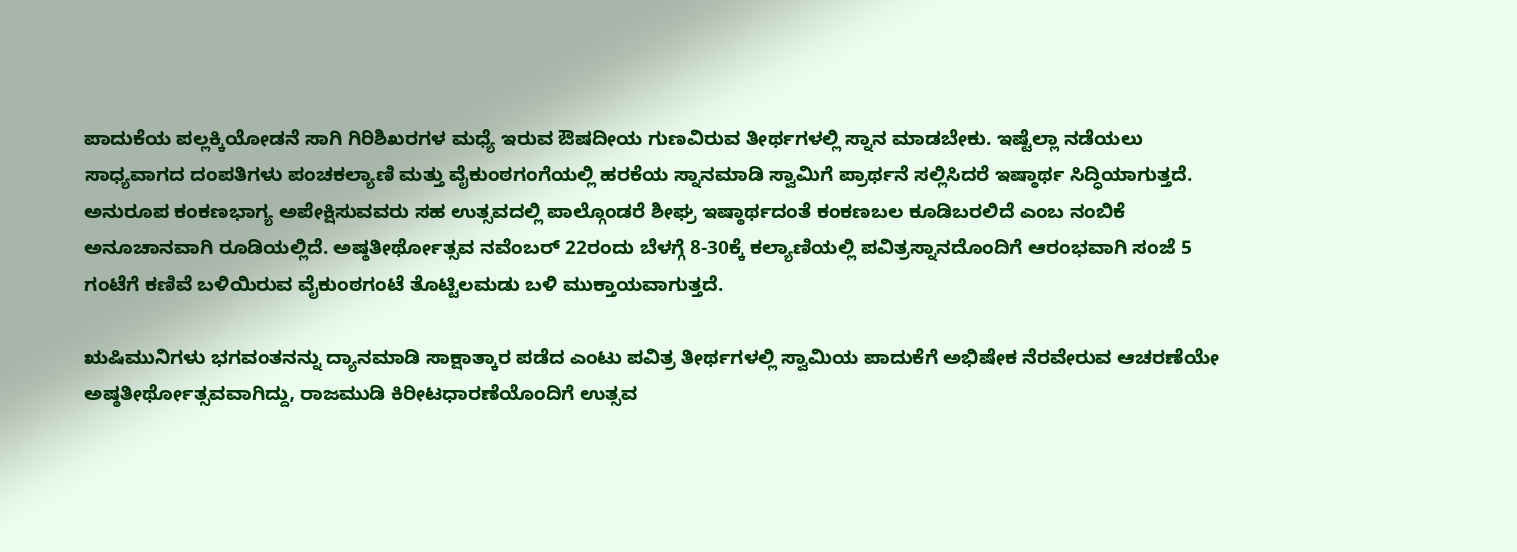ಪಾದುಕೆಯ ಪಲ್ಲಕ್ಕಿಯೋಡನೆ ಸಾಗಿ ಗಿರಿಶಿಖರಗಳ ಮಧ್ಯೆ ಇರುವ ಔಷದೀಯ ಗುಣವಿರುವ ತೀರ್ಥಗಳಲ್ಲಿ ಸ್ನಾನ ಮಾಡಬೇಕು. ಇಷ್ಟೆಲ್ಲಾ ನಡೆಯಲು ಸಾಧ್ಯವಾಗದ ದಂಪತಿಗಳು ಪಂಚಕಲ್ಯಾಣಿ ಮತ್ತು ವೈಕುಂಠಗಂಗೆಯಲ್ಲಿ ಹರಕೆಯ ಸ್ನಾನಮಾಡಿ ಸ್ವಾಮಿಗೆ ಪ್ರಾರ್ಥನೆ ಸಲ್ಲಿಸಿದರೆ ಇಷ್ಠಾರ್ಥ ಸಿದ್ಧಿಯಾಗುತ್ತದೆ.
ಅನುರೂಪ ಕಂಕಣಭಾಗ್ಯ ಅಪೇಕ್ಷಿಸುವವರು ಸಹ ಉತ್ಸವದಲ್ಲಿ ಪಾಲ್ಗೊಂಡರೆ ಶೀಘ್ರ ಇಷ್ಠಾರ್ಥದಂತೆ ಕಂಕಣಬಲ ಕೂಡಿಬರಲಿದೆ ಎಂಬ ನಂಬಿಕೆ ಅನೂಚಾನವಾಗಿ ರೂಡಿಯಲ್ಲಿದೆ. ಅಷ್ಠತೀರ್ಥೋತ್ಸವ ನವೆಂಬರ್ 22ರಂದು ಬೆಳಗ್ಗೆ 8-30ಕ್ಕೆ ಕಲ್ಯಾಣಿಯಲ್ಲಿ ಪವಿತ್ರಸ್ನಾನದೊಂದಿಗೆ ಆರಂಭವಾಗಿ ಸಂಜೆ 5 ಗಂಟೆಗೆ ಕಣಿವೆ ಬಳಿಯಿರುವ ವೈಕುಂಠಗಂಟೆ ತೊಟ್ಟಿಲಮಡು ಬಳಿ ಮುಕ್ತಾಯವಾಗುತ್ತದೆ.

ಋಷಿಮುನಿಗಳು ಭಗವಂತನನ್ನು ದ್ಯಾನಮಾಡಿ ಸಾಕ್ಷಾತ್ಕಾರ ಪಡೆದ ಎಂಟು ಪವಿತ್ರ ತೀರ್ಥಗಳಲ್ಲಿ ಸ್ವಾಮಿಯ ಪಾದುಕೆಗೆ ಅಭಿಷೇಕ ನೆರವೇರುವ ಆಚರಣೆಯೇ ಅಷ್ಠತೀರ್ಥೋತ್ಸವವಾಗಿದ್ದು, ರಾಜಮುಡಿ ಕಿರೀಟಧಾರಣೆಯೊಂದಿಗೆ ಉತ್ಸವ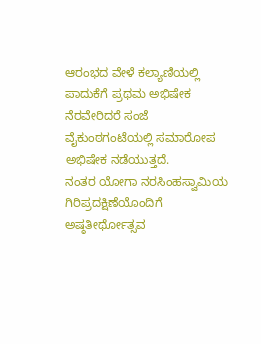ಆರಂಭದ ವೇಳೆ ಕಲ್ಯಾಣಿಯಲ್ಲಿ ಪಾದುಕೆಗೆ ಪ್ರಥಮ ಅಭಿಷೇಕ ನೆರವೇರಿದರೆ ಸಂಜೆ ವೈಕುಂಠಗಂಟೆಯಲ್ಲಿ ಸಮಾರೋಪ ಅಭಿಷೇಕ ನಡೆಯುತ್ತದೆ.
ನಂತರ ಯೋಗಾ ನರಸಿಂಹಸ್ವಾಮಿಯ ಗಿರಿಪ್ರದಕ್ಷಿಣೆಯೊಂದಿಗೆ ಅಷ್ಠತೀರ್ಥೋತ್ಸವ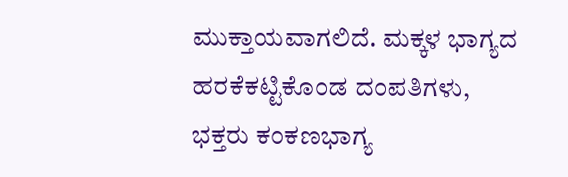ಮುಕ್ತಾಯವಾಗಲಿದೆ. ಮಕ್ಕಳ ಭಾಗ್ಯದ ಹರಕೆಕಟ್ಟಿಕೊಂಡ ದಂಪತಿಗಳು, ಭಕ್ತರು ಕಂಕಣಭಾಗ್ಯ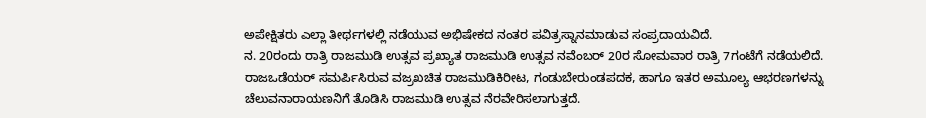ಅಪೇಕ್ಷಿತರು ಎಲ್ಲಾ ತೀರ್ಥಗಳಲ್ಲಿ ನಡೆಯುವ ಅಭಿಷೇಕದ ನಂತರ ಪವಿತ್ರಸ್ನಾನಮಾಡುವ ಸಂಪ್ರದಾಯವಿದೆ.
ನ. 20ರಂದು ರಾತ್ರಿ ರಾಜಮುಡಿ ಉತ್ಸವ ಪ್ರಖ್ಯಾತ ರಾಜಮುಡಿ ಉತ್ಸವ ನವೆಂಬರ್ 20ರ ಸೋಮವಾರ ರಾತ್ರಿ 7ಗಂಟೆಗೆ ನಡೆಯಲಿದೆ. ರಾಜಒಡೆಯರ್ ಸಮರ್ಪಿಸಿರುವ ವಜ್ರಖಚಿತ ರಾಜಮುಡಿಕಿರೀಟ, ಗಂಡುಬೇರುಂಡಪದಕ, ಹಾಗೂ ಇತರ ಅಮೂಲ್ಯ ಆಭರಣಗಳನ್ನು ಚೆಲುವನಾರಾಯಣನಿಗೆ ತೊಡಿಸಿ ರಾಜಮುಡಿ ಉತ್ಸವ ನೆರವೇರಿಸಲಾಗುತ್ತದೆ.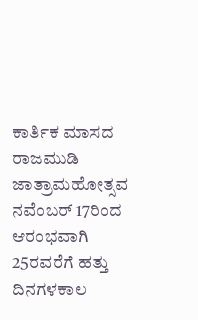ಕಾರ್ತಿಕ ಮಾಸದ ರಾಜಮುಡಿ ಜಾತ್ರಾಮಹೋತ್ಸವ ನವೆಂಬರ್ 17ರಿಂದ ಆರಂಭವಾಗಿ 25ರವರೆಗೆ ಹತ್ತು ದಿನಗಳಕಾಲ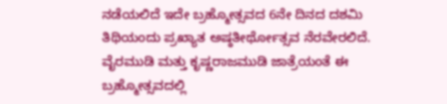ನಡೆಯಲಿದೆ ಇದೇ ಬ್ರಹ್ಮೋತ್ಸವದ 6ನೇ ದಿನದ ದಶಮಿ ತಿಥಿಯಂದು ಪ್ರಖ್ಯಾತ ಅಷ್ಠತೀರ್ಥೋತ್ಸವ ನೆರವೇರಲಿದೆ. ವೈರಮುಡಿ ಮತ್ತು ಕೃಷ್ಣರಾಜಮುಡಿ ಜಾತ್ರೆಯಂತೆ ಈ ಬ್ರಹ್ಮೋತ್ಸವದಲ್ಲಿ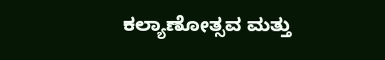ಕಲ್ಯಾಣೋತ್ಸವ ಮತ್ತು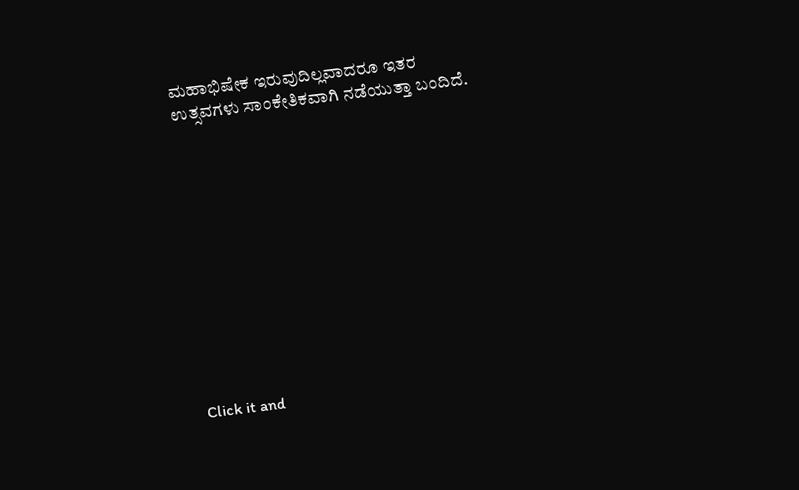ಮಹಾಭಿಷೇಕ ಇರುವುದಿಲ್ಲವಾದರೂ ಇತರ ಉತ್ಸವಗಳು ಸಾಂಕೇತಿಕವಾಗಿ ನಡೆಯುತ್ತಾ ಬಂದಿದೆ.












Click it and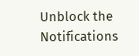Unblock the Notifications